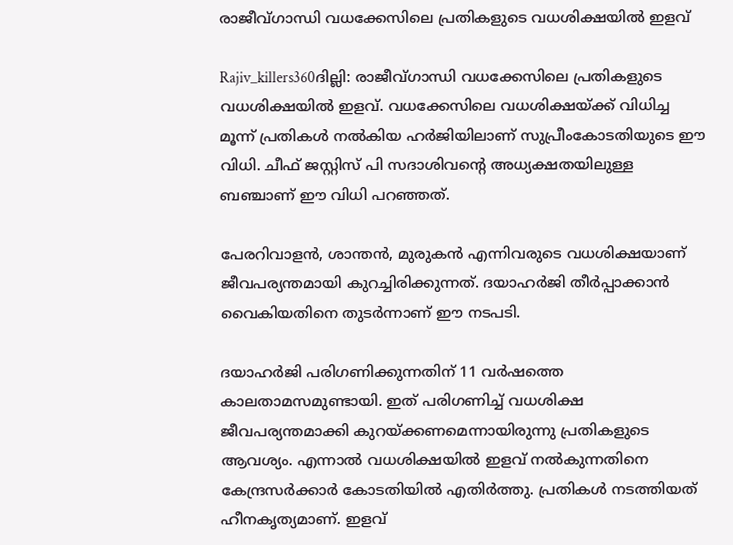രാജീവ്ഗാന്ധി വധക്കേസിലെ പ്രതികളുടെ വധശിക്ഷയില്‍ ഇളവ്

Rajiv_killers360ദില്ലി: രാജീവ്ഗാന്ധി വധക്കേസിലെ പ്രതികളുടെ വധശിക്ഷയില്‍ ഇളവ്. വധക്കേസിലെ വധശിക്ഷയ്ക്ക് വിധിച്ച മൂന്ന് പ്രതികള്‍ നല്‍കിയ ഹര്‍ജിയിലാണ് സുപ്രീംകോടതിയുടെ ഈ വിധി. ചീഫ് ജസ്റ്റിസ് പി സദാശിവന്റെ അധ്യക്ഷതയിലുള്ള ബഞ്ചാണ് ഈ വിധി പറഞ്ഞത്.

പേരറിവാളന്‍, ശാന്തന്‍, മുരുകന്‍ എന്നിവരുടെ വധശിക്ഷയാണ് ജീവപര്യന്തമായി കുറച്ചിരിക്കുന്നത്. ദയാഹര്‍ജി തീര്‍പ്പാക്കാന്‍ വൈകിയതിനെ തുടര്‍ന്നാണ് ഈ നടപടി.

ദയാഹര്‍ജി പരിഗണിക്കുന്നതിന് 11 വര്‍ഷത്തെ കാലതാമസമുണ്ടായി. ഇത് പരിഗണിച്ച് വധശിക്ഷ ജീവപര്യന്തമാക്കി കുറയ്ക്കണമെന്നായിരുന്നു പ്രതികളുടെ ആവശ്യം. എന്നാല്‍ വധശിക്ഷയില്‍ ഇളവ് നല്‍കുന്നതിനെ കേന്ദ്രസര്‍ക്കാര്‍ കോടതിയില്‍ എതിര്‍ത്തു. പ്രതികള്‍ നടത്തിയത് ഹീനകൃത്യമാണ്. ഇളവ്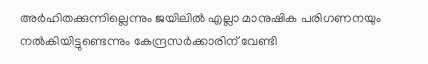അര്‍ഹിതക്കുന്നില്ലെന്നും ജയിലില്‍ എല്ലാ മാനുഷിക പരിഗണനയും നല്‍കിയിട്ടുണ്ടെന്നും കേന്ദ്രസര്‍ക്കാരിന് വേണ്ടി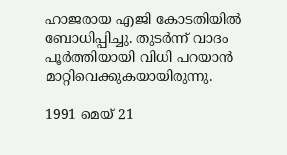ഹാജരായ എജി കോടതിയില്‍ ബോധിപ്പിച്ചു. തുടര്‍ന്ന് വാദം പൂര്‍ത്തിയായി വിധി പറയാന്‍ മാറ്റിവെക്കുകയായിരുന്നു.

1991 മെയ് 21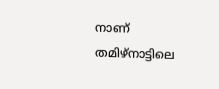നാണ് തമിഴ്‌നാട്ടിലെ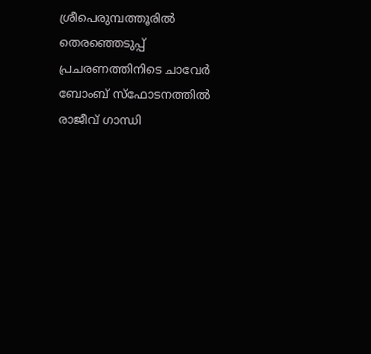ശ്രീപെരുമ്പത്തൂരില്‍ തെരഞ്ഞെടുപ്പ് പ്രചരണത്തിനിടെ ചാവേര്‍ ബോംബ് സ്‌ഫോടനത്തില്‍ രാജീവ് ഗാന്ധി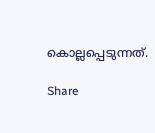കൊല്ലപ്പെടുന്നത്.

Share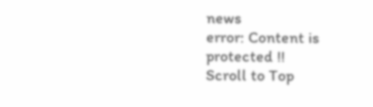news
error: Content is protected !!
Scroll to Top